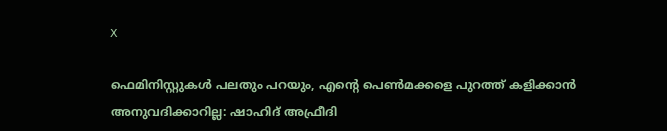X

ഫെമിനിസ്റ്റുകള്‍ പലതും പറയും, എന്റെ പെണ്‍മക്കളെ പുറത്ത് കളിക്കാന്‍ അനുവദിക്കാറില്ല: ഷാഹിദ് അഫ്രീദി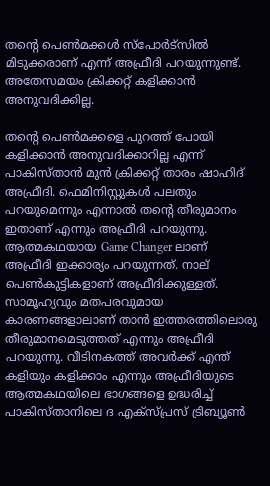തന്റെ പെണ്‍മക്കള്‍ സ്‌പോര്‍ട്‌സില്‍ മിടുക്കരാണ് എന്ന് അഫ്രീദി പറയുന്നുണ്ട്. അതേസമയം ക്രിക്കറ്റ് കളിക്കാന്‍ അനുവദിക്കില്ല.

തന്റെ പെണ്‍മക്കളെ പുറത്ത് പോയി കളിക്കാന്‍ അനുവദിക്കാറില്ല എന്ന് പാകിസ്താന്‍ മുന്‍ ക്രിക്കറ്റ് താരം ഷാഹിദ് അഫ്രീദി. ഫെമിനിസ്റ്റുകള്‍ പലതും പറയുമെന്നും എന്നാല്‍ തന്റെ തീരുമാനം ഇതാണ് എന്നും അഫ്രീദി പറയുന്നു. ആത്മകഥയായ Game Changer ലാണ് അഫ്രീദി ഇക്കാര്യം പറയുന്നത്. നാല് പെണ്‍കുട്ടികളാണ് അഫ്രീദിക്കുള്ളത്. സാമൂഹ്യവും മതപരവുമായ കാരണങ്ങളാലാണ് താന്‍ ഇത്തരത്തിലൊരു തീരുമാനമെടുത്തത് എന്നും അഫ്രീദി പറയുന്നു. വീടിനകത്ത് അവര്‍ക്ക് എന്ത് കളിയും കളിക്കാം എന്നും അഫ്രീദിയുടെ ആത്മകഥയിലെ ഭാഗങ്ങളെ ഉദ്ധരിച്ച് പാകിസ്താനിലെ ദ എക്‌സ്പ്രസ് ട്രിബ്യൂണ്‍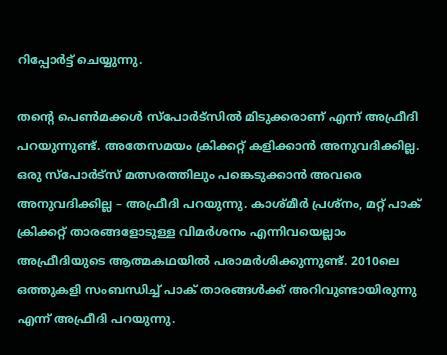റിപ്പോര്‍ട്ട് ചെയ്യുന്നു.

തന്റെ പെണ്‍മക്കള്‍ സ്‌പോര്‍ട്‌സില്‍ മിടുക്കരാണ് എന്ന് അഫ്രീദി പറയുന്നുണ്ട്. അതേസമയം ക്രിക്കറ്റ് കളിക്കാന്‍ അനുവദിക്കില്ല. ഒരു സ്‌പോര്‍ട്‌സ് മത്സരത്തിലും പങ്കെടുക്കാന്‍ അവരെ അനുവദിക്കില്ല – അഫ്രീദി പറയുന്നു. കാശ്മീര്‍ പ്രശ്‌നം, മറ്റ് പാക് ക്രിക്കറ്റ് താരങ്ങളോടുള്ള വിമര്‍ശനം എന്നിവയെല്ലാം അഫ്രീദിയുടെ ആത്മകഥയില്‍ പരാമര്‍ശിക്കുന്നുണ്ട്. 2010ലെ ഒത്തുകളി സംബന്ധിച്ച് പാക് താരങ്ങള്‍ക്ക് അറിവുണ്ടായിരുന്നു എന്ന് അഫ്രീദി പറയുന്നു.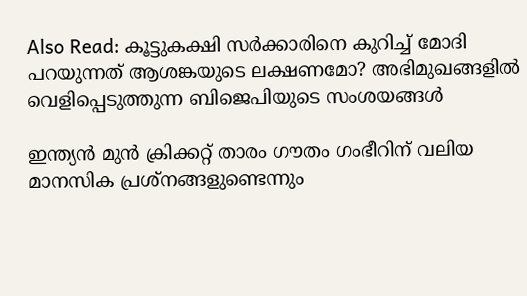Also Read: കൂട്ടുകക്ഷി സര്‍ക്കാരിനെ കുറിച്ച് മോദി പറയുന്നത് ആശങ്കയുടെ ലക്ഷണമോ? അഭിമുഖങ്ങളില്‍ വെളിപ്പെടുത്തുന്ന ബിജെപിയുടെ സംശയങ്ങള്‍

ഇന്ത്യന്‍ മുന്‍ ക്രിക്കറ്റ് താരം ഗൗതം ഗംഭീറിന് വലിയ മാനസിക പ്രശ്‌നങ്ങളുണ്ടെന്നും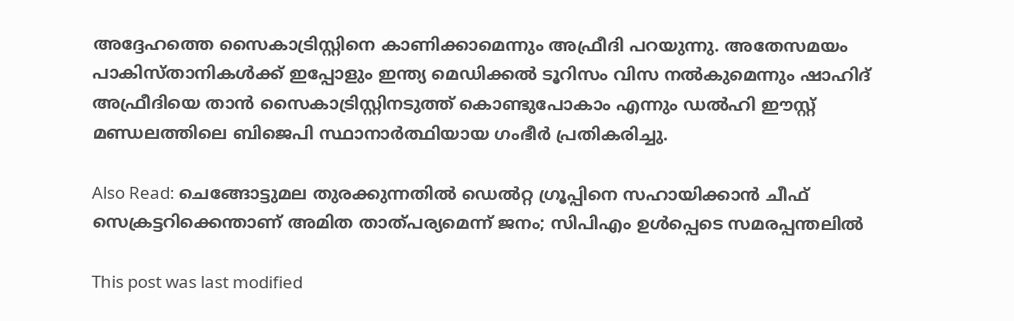അദ്ദേഹത്തെ സൈകാട്രിസ്റ്റിനെ കാണിക്കാമെന്നും അഫ്രീദി പറയുന്നു. അതേസമയം പാകിസ്താനികള്‍ക്ക് ഇപ്പോളും ഇന്ത്യ മെഡിക്കല്‍ ടൂറിസം വിസ നല്‍കുമെന്നും ഷാഹിദ് അഫ്രീദിയെ താന്‍ സൈകാട്രിസ്റ്റിനടുത്ത് കൊണ്ടുപോകാം എന്നും ഡല്‍ഹി ഈസ്റ്റ് മണ്ഡലത്തിലെ ബിജെപി സ്ഥാനാര്‍ത്ഥിയായ ഗംഭീര്‍ പ്രതികരിച്ചു.

Also Read: ചെങ്ങോട്ടുമല തുരക്കുന്നതില്‍ ഡെല്‍റ്റ ഗ്രൂപ്പിനെ സഹായിക്കാന്‍ ചീഫ് സെക്രട്ടറിക്കെന്താണ് അമിത താത്പര്യമെന്ന് ജനം; സിപിഎം ഉള്‍പ്പെടെ സമരപ്പന്തലില്‍

This post was last modified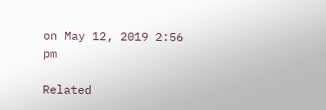on May 12, 2019 2:56 pm

Related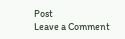Post
Leave a Comment